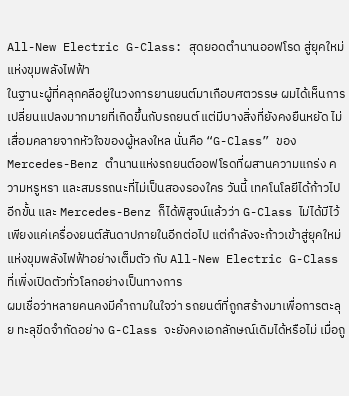All-New Electric G-Class: สุดยอดตำนานออฟโรด สู่ยุคใหม่แห่งขุมพลังไฟฟ้า
ในฐานะผู้ที่คลุกคลีอยู่ในวงการยานยนต์มาเกือบศตวรรษ ผมได้เห็นการเปลี่ยนแปลงมากมายที่เกิดขึ้นกับรถยนต์ แต่มีบางสิ่งที่ยังคงยืนหยัด ไม่เสื่อมคลายจากหัวใจของผู้หลงใหล นั่นคือ “G-Class” ของ Mercedes-Benz ตำนานแห่งรถยนต์ออฟโรดที่ผสานความแกร่ง ความหรูหรา และสมรรถนะที่ไม่เป็นสองรองใคร วันนี้ เทคโนโลยีได้ก้าวไปอีกขั้น และ Mercedes-Benz ก็ได้พิสูจน์แล้วว่า G-Class ไม่ได้มีไว้เพียงแค่เครื่องยนต์สันดาปภายในอีกต่อไป แต่กำลังจะก้าวเข้าสู่ยุคใหม่แห่งขุมพลังไฟฟ้าอย่างเต็มตัว กับ All-New Electric G-Class ที่เพิ่งเปิดตัวทั่วโลกอย่างเป็นทางการ
ผมเชื่อว่าหลายคนคงมีคำถามในใจว่า รถยนต์ที่ถูกสร้างมาเพื่อการตะลุย ทะลุขีดจำกัดอย่าง G-Class จะยังคงเอกลักษณ์เดิมได้หรือไม่ เมื่อถู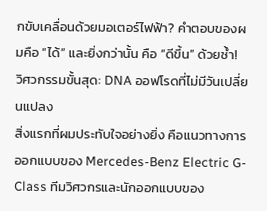กขับเคลื่อนด้วยมอเตอร์ไฟฟ้า? คำตอบของผมคือ “ได้” และยิ่งกว่านั้น คือ “ดีขึ้น” ด้วยซ้ำ!
วิศวกรรมขั้นสุด: DNA ออฟโรดที่ไม่มีวันเปลี่ยนแปลง
สิ่งแรกที่ผมประทับใจอย่างยิ่ง คือแนวทางการออกแบบของ Mercedes-Benz Electric G-Class ทีมวิศวกรและนักออกแบบของ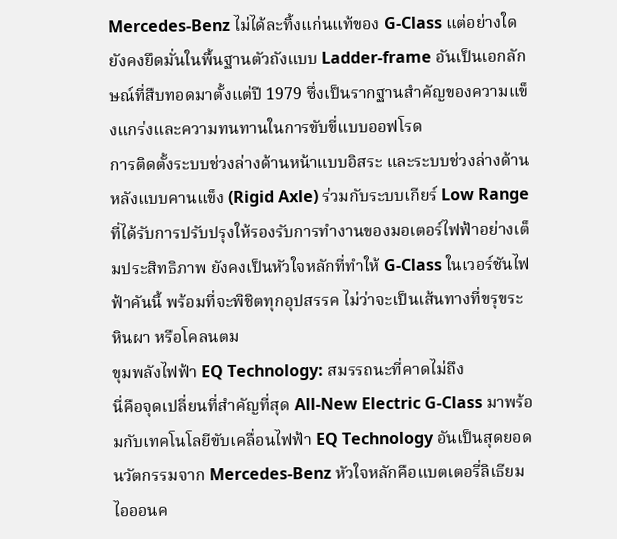Mercedes-Benz ไม่ได้ละทิ้งแก่นแท้ของ G-Class แต่อย่างใด ยังคงยึดมั่นในพื้นฐานตัวถังแบบ Ladder-frame อันเป็นเอกลักษณ์ที่สืบทอดมาตั้งแต่ปี 1979 ซึ่งเป็นรากฐานสำคัญของความแข็งแกร่งและความทนทานในการขับขี่แบบออฟโรด
การติดตั้งระบบช่วงล่างด้านหน้าแบบอิสระ และระบบช่วงล่างด้านหลังแบบคานแข็ง (Rigid Axle) ร่วมกับระบบเกียร์ Low Range ที่ได้รับการปรับปรุงให้รองรับการทำงานของมอเตอร์ไฟฟ้าอย่างเต็มประสิทธิภาพ ยังคงเป็นหัวใจหลักที่ทำให้ G-Class ในเวอร์ชันไฟฟ้าคันนี้ พร้อมที่จะพิชิตทุกอุปสรรค ไม่ว่าจะเป็นเส้นทางที่ขรุขระ หินผา หรือโคลนตม
ขุมพลังไฟฟ้า EQ Technology: สมรรถนะที่คาดไม่ถึง
นี่คือจุดเปลี่ยนที่สำคัญที่สุด All-New Electric G-Class มาพร้อมกับเทคโนโลยีขับเคลื่อนไฟฟ้า EQ Technology อันเป็นสุดยอดนวัตกรรมจาก Mercedes-Benz หัวใจหลักคือแบตเตอรี่ลิเธียมไอออนค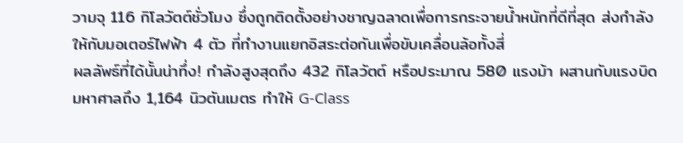วามจุ 116 กิโลวัตต์ชั่วโมง ซึ่งถูกติดตั้งอย่างชาญฉลาดเพื่อการกระจายน้ำหนักที่ดีที่สุด ส่งกำลังให้กับมอเตอร์ไฟฟ้า 4 ตัว ที่ทำงานแยกอิสระต่อกันเพื่อขับเคลื่อนล้อทั้งสี่
ผลลัพธ์ที่ได้นั้นน่าทึ่ง! กำลังสูงสุดถึง 432 กิโลวัตต์ หรือประมาณ 580 แรงม้า ผสานกับแรงบิดมหาศาลถึง 1,164 นิวตันเมตร ทำให้ G-Class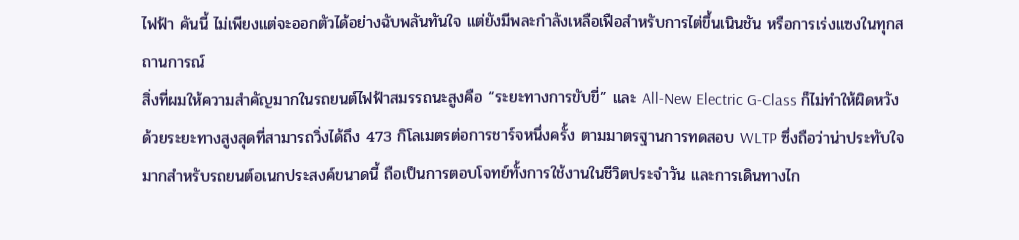ไฟฟ้า คันนี้ ไม่เพียงแต่จะออกตัวได้อย่างฉับพลันทันใจ แต่ยังมีพละกำลังเหลือเฟือสำหรับการไต่ขึ้นเนินชัน หรือการเร่งแซงในทุกสถานการณ์
สิ่งที่ผมให้ความสำคัญมากในรถยนต์ไฟฟ้าสมรรถนะสูงคือ “ระยะทางการขับขี่” และ All-New Electric G-Class ก็ไม่ทำให้ผิดหวัง ด้วยระยะทางสูงสุดที่สามารถวิ่งได้ถึง 473 กิโลเมตรต่อการชาร์จหนึ่งครั้ง ตามมาตรฐานการทดสอบ WLTP ซึ่งถือว่าน่าประทับใจมากสำหรับรถยนต์อเนกประสงค์ขนาดนี้ ถือเป็นการตอบโจทย์ทั้งการใช้งานในชีวิตประจำวัน และการเดินทางไก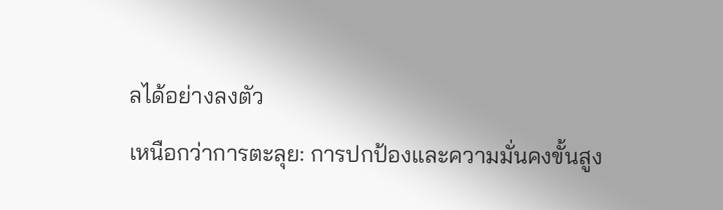ลได้อย่างลงตัว
เหนือกว่าการตะลุย: การปกป้องและความมั่นคงขั้นสูง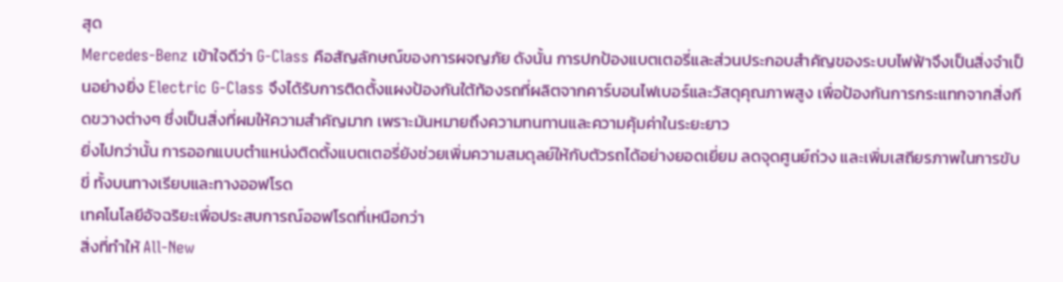สุด
Mercedes-Benz เข้าใจดีว่า G-Class คือสัญลักษณ์ของการผจญภัย ดังนั้น การปกป้องแบตเตอรี่และส่วนประกอบสำคัญของระบบไฟฟ้าจึงเป็นสิ่งจำเป็นอย่างยิ่ง Electric G-Class จึงได้รับการติดตั้งแผงป้องกันใต้ท้องรถที่ผลิตจากคาร์บอนไฟเบอร์และวัสดุคุณภาพสูง เพื่อป้องกันการกระแทกจากสิ่งกีดขวางต่างๆ ซึ่งเป็นสิ่งที่ผมให้ความสำคัญมาก เพราะมันหมายถึงความทนทานและความคุ้มค่าในระยะยาว
ยิ่งไปกว่านั้น การออกแบบตำแหน่งติดตั้งแบตเตอรี่ยังช่วยเพิ่มความสมดุลย์ให้กับตัวรถได้อย่างยอดเยี่ยม ลดจุดศูนย์ถ่วง และเพิ่มเสถียรภาพในการขับขี่ ทั้งบนทางเรียบและทางออฟโรด
เทคโนโลยีอัจฉริยะเพื่อประสบการณ์ออฟโรดที่เหนือกว่า
สิ่งที่ทำให้ All-New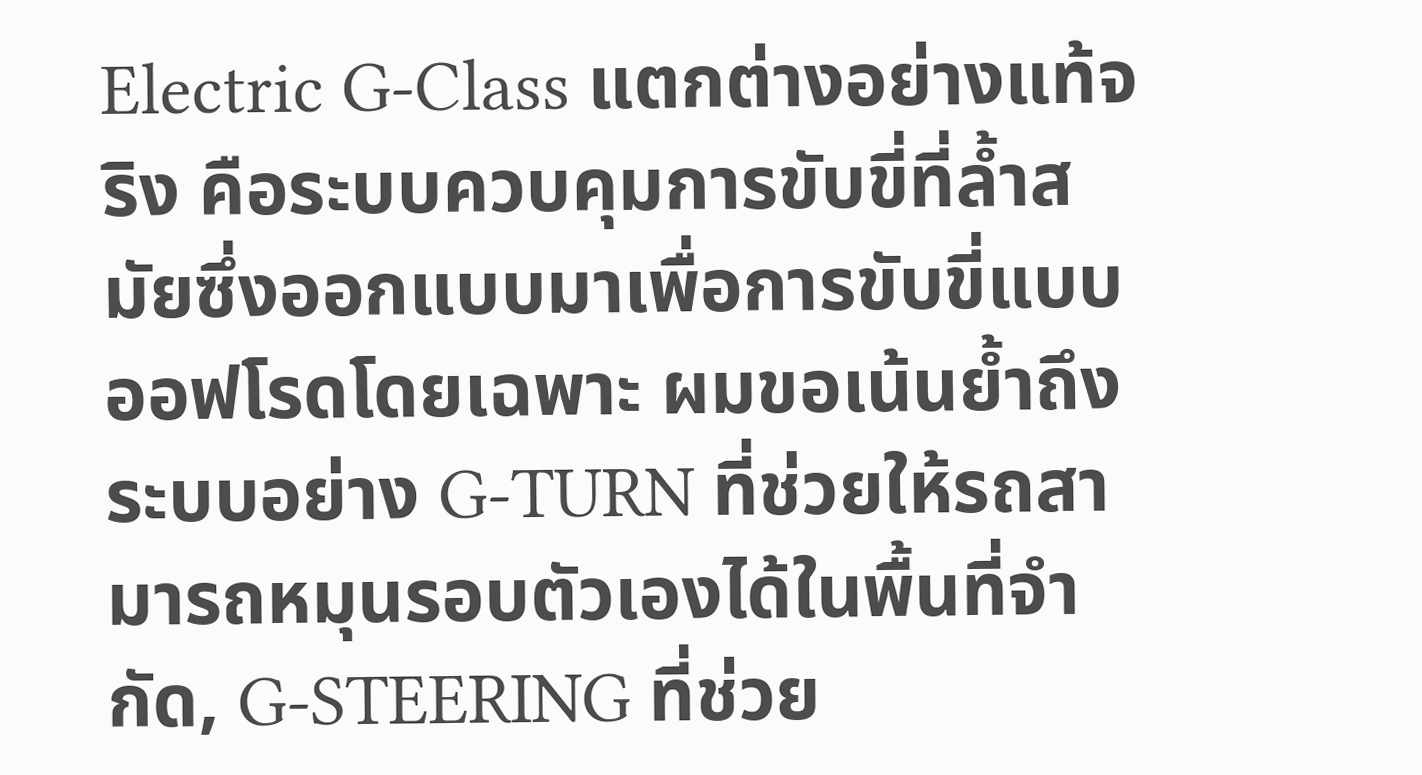Electric G-Class แตกต่างอย่างแท้จริง คือระบบควบคุมการขับขี่ที่ล้ำสมัยซึ่งออกแบบมาเพื่อการขับขี่แบบออฟโรดโดยเฉพาะ ผมขอเน้นย้ำถึงระบบอย่าง G-TURN ที่ช่วยให้รถสามารถหมุนรอบตัวเองได้ในพื้นที่จำกัด, G-STEERING ที่ช่วย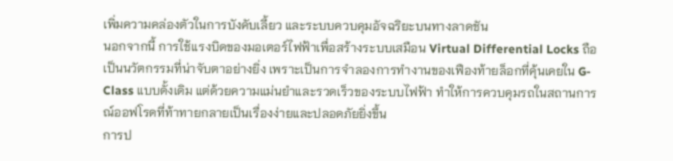เพิ่มความคล่องตัวในการบังคับเลี้ยว และระบบควบคุมอัจฉริยะบนทางลาดชัน
นอกจากนี้ การใช้แรงบิดของมอเตอร์ไฟฟ้าเพื่อสร้างระบบเสมือน Virtual Differential Locks ถือเป็นนวัตกรรมที่น่าจับตาอย่างยิ่ง เพราะเป็นการจำลองการทำงานของเฟืองท้ายล็อกที่คุ้นเคยใน G-Class แบบดั้งเดิม แต่ด้วยความแม่นยำและรวดเร็วของระบบไฟฟ้า ทำให้การควบคุมรถในสถานการณ์ออฟโรดที่ท้าทายกลายเป็นเรื่องง่ายและปลอดภัยยิ่งขึ้น
การป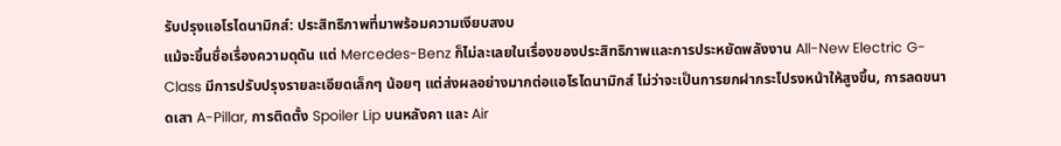รับปรุงแอโรไดนามิกส์: ประสิทธิภาพที่มาพร้อมความเงียบสงบ
แม้จะขึ้นชื่อเรื่องความดุดัน แต่ Mercedes-Benz ก็ไม่ละเลยในเรื่องของประสิทธิภาพและการประหยัดพลังงาน All-New Electric G-Class มีการปรับปรุงรายละเอียดเล็กๆ น้อยๆ แต่ส่งผลอย่างมากต่อแอโรไดนามิกส์ ไม่ว่าจะเป็นการยกฝากระโปรงหน้าให้สูงขึ้น, การลดขนาดเสา A-Pillar, การติดตั้ง Spoiler Lip บนหลังคา และ Air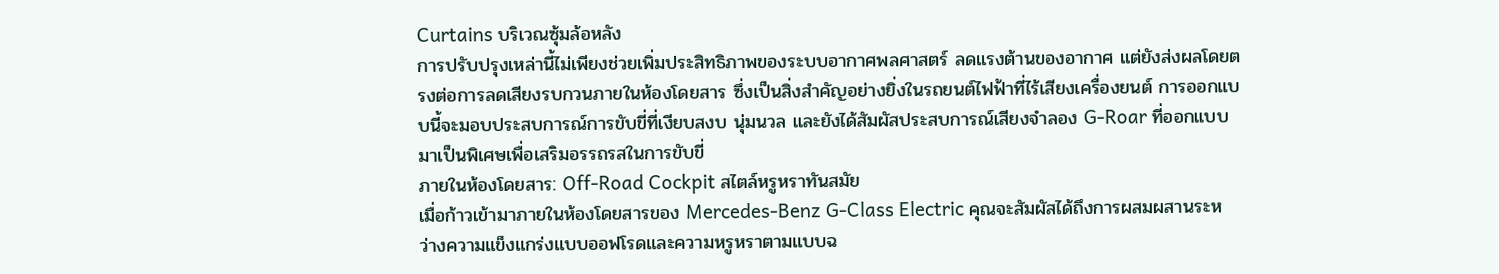Curtains บริเวณซุ้มล้อหลัง
การปรับปรุงเหล่านี้ไม่เพียงช่วยเพิ่มประสิทธิภาพของระบบอากาศพลศาสตร์ ลดแรงต้านของอากาศ แต่ยังส่งผลโดยตรงต่อการลดเสียงรบกวนภายในห้องโดยสาร ซึ่งเป็นสิ่งสำคัญอย่างยิ่งในรถยนต์ไฟฟ้าที่ไร้เสียงเครื่องยนต์ การออกแบบนี้จะมอบประสบการณ์การขับขี่ที่เงียบสงบ นุ่มนวล และยังได้สัมผัสประสบการณ์เสียงจำลอง G-Roar ที่ออกแบบมาเป็นพิเศษเพื่อเสริมอรรถรสในการขับขี่
ภายในห้องโดยสาร: Off-Road Cockpit สไตล์หรูหราทันสมัย
เมื่อก้าวเข้ามาภายในห้องโดยสารของ Mercedes-Benz G-Class Electric คุณจะสัมผัสได้ถึงการผสมผสานระหว่างความแข็งแกร่งแบบออฟโรดและความหรูหราตามแบบฉ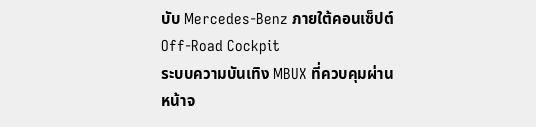บับ Mercedes-Benz ภายใต้คอนเซ็ปต์ Off-Road Cockpit
ระบบความบันเทิง MBUX ที่ควบคุมผ่านหน้าจ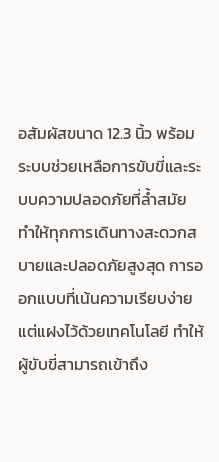อสัมผัสขนาด 12.3 นิ้ว พร้อมระบบช่วยเหลือการขับขี่และระบบความปลอดภัยที่ล้ำสมัย ทำให้ทุกการเดินทางสะดวกสบายและปลอดภัยสูงสุด การออกแบบที่เน้นความเรียบง่ายแต่แฝงไว้ด้วยเทคโนโลยี ทำให้ผู้ขับขี่สามารถเข้าถึง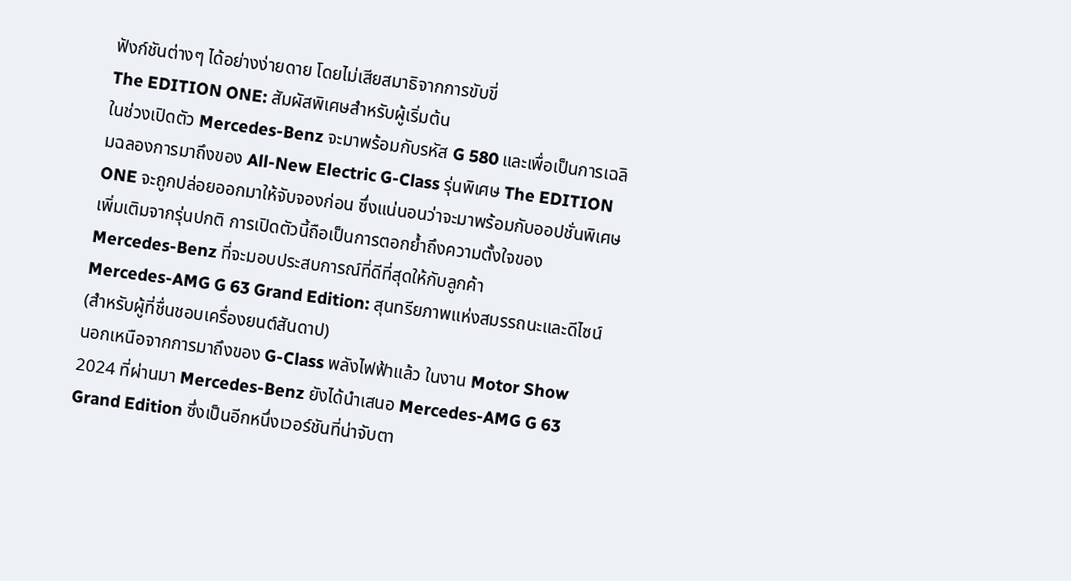ฟังก์ชันต่างๆ ได้อย่างง่ายดาย โดยไม่เสียสมาธิจากการขับขี่
The EDITION ONE: สัมผัสพิเศษสำหรับผู้เริ่มต้น
ในช่วงเปิดตัว Mercedes-Benz จะมาพร้อมกับรหัส G 580 และเพื่อเป็นการเฉลิมฉลองการมาถึงของ All-New Electric G-Class รุ่นพิเศษ The EDITION ONE จะถูกปล่อยออกมาให้จับจองก่อน ซึ่งแน่นอนว่าจะมาพร้อมกับออปชั่นพิเศษเพิ่มเติมจากรุ่นปกติ การเปิดตัวนี้ถือเป็นการตอกย้ำถึงความตั้งใจของ Mercedes-Benz ที่จะมอบประสบการณ์ที่ดีที่สุดให้กับลูกค้า
Mercedes-AMG G 63 Grand Edition: สุนทรียภาพแห่งสมรรถนะและดีไซน์ (สำหรับผู้ที่ชื่นชอบเครื่องยนต์สันดาป)
นอกเหนือจากการมาถึงของ G-Class พลังไฟฟ้าแล้ว ในงาน Motor Show 2024 ที่ผ่านมา Mercedes-Benz ยังได้นำเสนอ Mercedes-AMG G 63 Grand Edition ซึ่งเป็นอีกหนึ่งเวอร์ชันที่น่าจับตา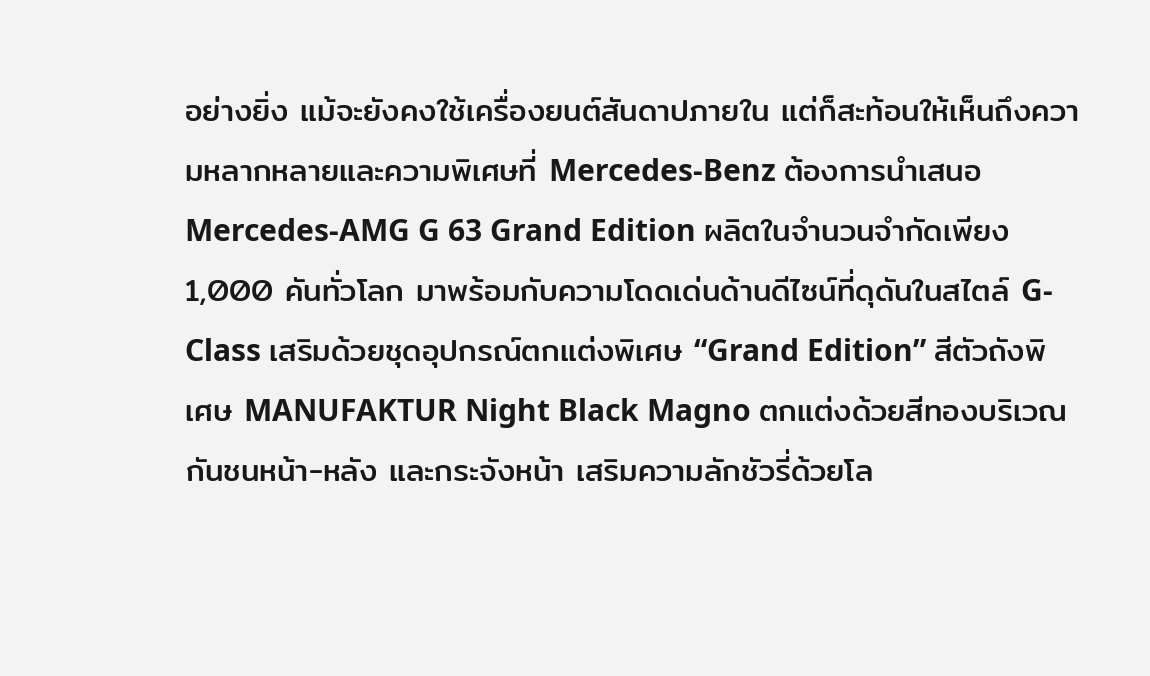อย่างยิ่ง แม้จะยังคงใช้เครื่องยนต์สันดาปภายใน แต่ก็สะท้อนให้เห็นถึงความหลากหลายและความพิเศษที่ Mercedes-Benz ต้องการนำเสนอ
Mercedes-AMG G 63 Grand Edition ผลิตในจำนวนจำกัดเพียง 1,000 คันทั่วโลก มาพร้อมกับความโดดเด่นด้านดีไซน์ที่ดุดันในสไตล์ G-Class เสริมด้วยชุดอุปกรณ์ตกแต่งพิเศษ “Grand Edition” สีตัวถังพิเศษ MANUFAKTUR Night Black Magno ตกแต่งด้วยสีทองบริเวณกันชนหน้า-หลัง และกระจังหน้า เสริมความลักชัวรี่ด้วยโล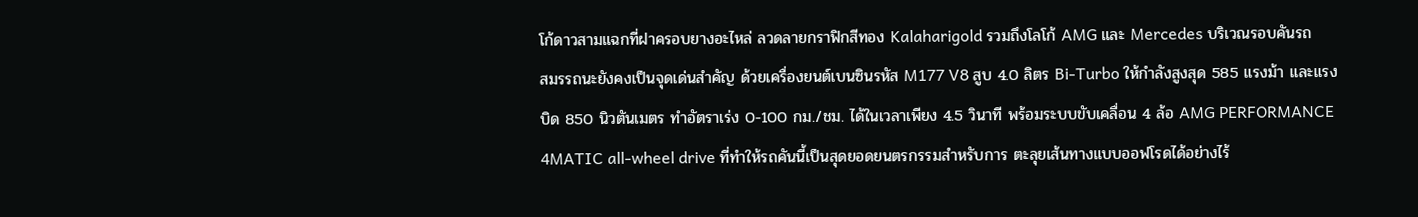โก้ดาวสามแฉกที่ฝาครอบยางอะไหล่ ลวดลายกราฟิกสีทอง Kalaharigold รวมถึงโลโก้ AMG และ Mercedes บริเวณรอบคันรถ
สมรรถนะยังคงเป็นจุดเด่นสำคัญ ด้วยเครื่องยนต์เบนซินรหัส M177 V8 สูบ 4.0 ลิตร Bi-Turbo ให้กำลังสูงสุด 585 แรงม้า และแรงบิด 850 นิวตันเมตร ทำอัตราเร่ง 0-100 กม./ชม. ได้ในเวลาเพียง 4.5 วินาที พร้อมระบบขับเคลื่อน 4 ล้อ AMG PERFORMANCE 4MATIC all-wheel drive ที่ทำให้รถคันนี้เป็นสุดยอดยนตรกรรมสำหรับการ ตะลุยเส้นทางแบบออฟโรดได้อย่างไร้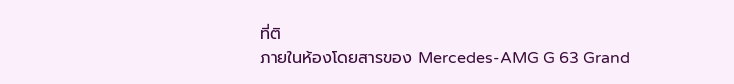ที่ติ
ภายในห้องโดยสารของ Mercedes-AMG G 63 Grand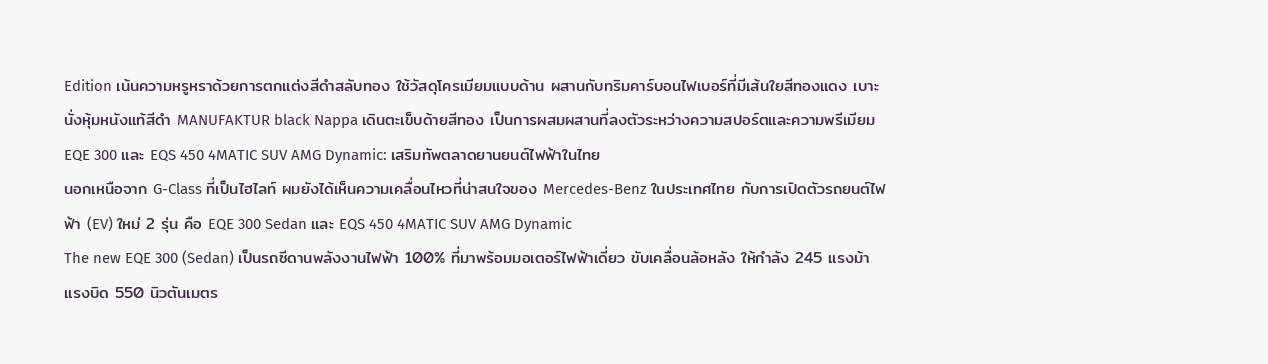Edition เน้นความหรูหราด้วยการตกแต่งสีดำสลับทอง ใช้วัสดุโครเมียมแบบด้าน ผสานกับทริมคาร์บอนไฟเบอร์ที่มีเส้นใยสีทองแดง เบาะนั่งหุ้มหนังแท้สีดำ MANUFAKTUR black Nappa เดินตะเข็บด้ายสีทอง เป็นการผสมผสานที่ลงตัวระหว่างความสปอร์ตและความพรีเมียม
EQE 300 และ EQS 450 4MATIC SUV AMG Dynamic: เสริมทัพตลาดยานยนต์ไฟฟ้าในไทย
นอกเหนือจาก G-Class ที่เป็นไฮไลท์ ผมยังได้เห็นความเคลื่อนไหวที่น่าสนใจของ Mercedes-Benz ในประเทศไทย กับการเปิดตัวรถยนต์ไฟฟ้า (EV) ใหม่ 2 รุ่น คือ EQE 300 Sedan และ EQS 450 4MATIC SUV AMG Dynamic
The new EQE 300 (Sedan) เป็นรถซีดานพลังงานไฟฟ้า 100% ที่มาพร้อมมอเตอร์ไฟฟ้าเดี่ยว ขับเคลื่อนล้อหลัง ให้กำลัง 245 แรงม้า แรงบิด 550 นิวตันเมตร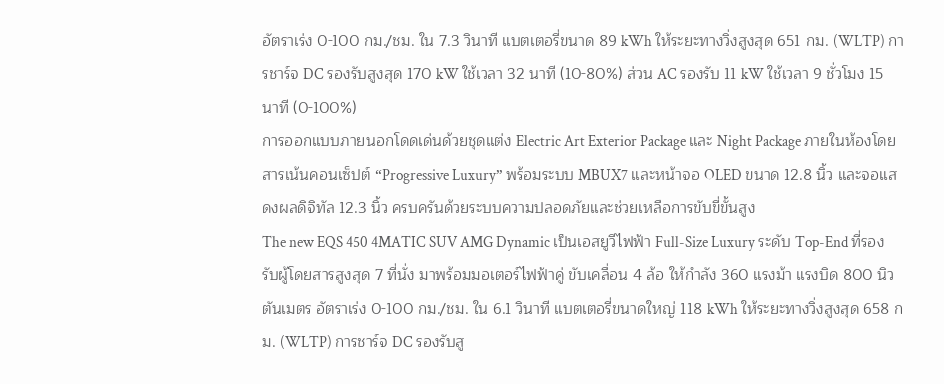อัตราเร่ง 0-100 กม./ชม. ใน 7.3 วินาที แบตเตอรี่ขนาด 89 kWh ให้ระยะทางวิ่งสูงสุด 651 กม. (WLTP) การชาร์จ DC รองรับสูงสุด 170 kW ใช้เวลา 32 นาที (10-80%) ส่วน AC รองรับ 11 kW ใช้เวลา 9 ชั่วโมง 15 นาที (0-100%)
การออกแบบภายนอกโดดเด่นด้วยชุดแต่ง Electric Art Exterior Package และ Night Package ภายในห้องโดยสารเน้นคอนเซ็ปต์ “Progressive Luxury” พร้อมระบบ MBUX7 และหน้าจอ OLED ขนาด 12.8 นิ้ว และจอแสดงผลดิจิทัล 12.3 นิ้ว ครบครันด้วยระบบความปลอดภัยและช่วยเหลือการขับขี่ขั้นสูง
The new EQS 450 4MATIC SUV AMG Dynamic เป็นเอสยูวีไฟฟ้า Full-Size Luxury ระดับ Top-End ที่รองรับผู้โดยสารสูงสุด 7 ที่นั่ง มาพร้อมมอเตอร์ไฟฟ้าคู่ ขับเคลื่อน 4 ล้อ ให้กำลัง 360 แรงม้า แรงบิด 800 นิวตันเมตร อัตราเร่ง 0-100 กม./ชม. ใน 6.1 วินาที แบตเตอรี่ขนาดใหญ่ 118 kWh ให้ระยะทางวิ่งสูงสุด 658 กม. (WLTP) การชาร์จ DC รองรับสู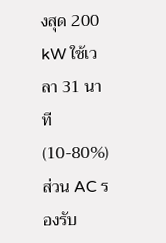งสุด 200 kW ใช้เวลา 31 นาที (10-80%) ส่วน AC รองรับ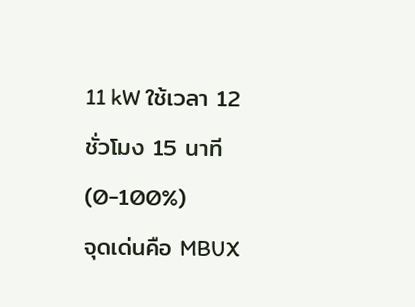11 kW ใช้เวลา 12 ชั่วโมง 15 นาที (0-100%)
จุดเด่นคือ MBUX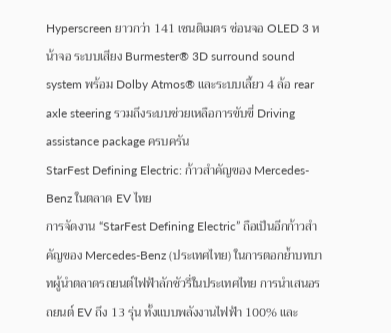Hyperscreen ยาวกว่า 141 เซนติเมตร ซ่อนจอ OLED 3 หน้าจอ ระบบเสียง Burmester® 3D surround sound system พร้อม Dolby Atmos® และระบบเลี้ยว 4 ล้อ rear axle steering รวมถึงระบบช่วยเหลือการขับขี่ Driving assistance package ครบครัน
StarFest Defining Electric: ก้าวสำคัญของ Mercedes-Benz ในตลาด EV ไทย
การจัดงาน “StarFest Defining Electric” ถือเป็นอีกก้าวสำคัญของ Mercedes-Benz (ประเทศไทย) ในการตอกย้ำบทบาทผู้นำตลาดรถยนต์ไฟฟ้าลักชัวรี่ในประเทศไทย การนำเสนอรถยนต์ EV ถึง 13 รุ่น ทั้งแบบพลังงานไฟฟ้า 100% และ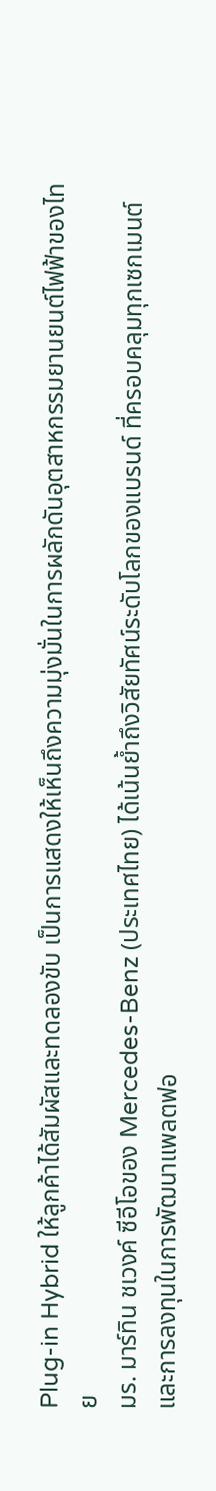Plug-in Hybrid ให้ลูกค้าได้สัมผัสและทดลองขับ เป็นการแสดงให้เห็นถึงความมุ่งมั่นในการผลักดันอุตสาหกรรมยานยนต์ไฟฟ้าของไทย
มร. มาร์ทิน ชเวงค์ ซีอีโอของ Mercedes-Benz (ประเทศไทย) ได้เน้นย้ำถึงวิสัยทัศน์ระดับโลกของแบรนด์ ที่ครอบคลุมทุกเซกเมนต์ และการลงทุนในการพัฒนาแพลตฟอ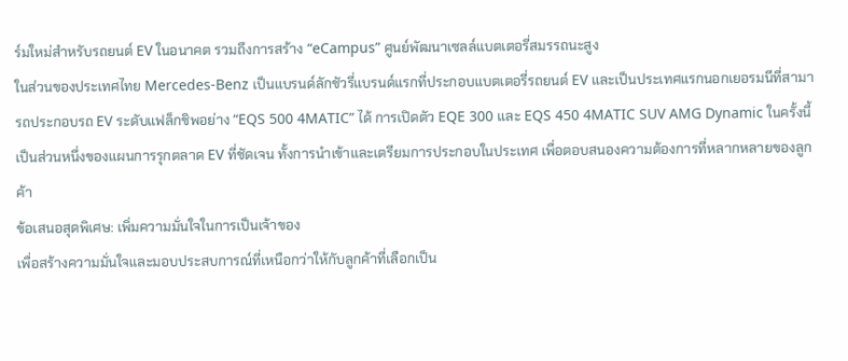ร์มใหม่สำหรับรถยนต์ EV ในอนาคต รวมถึงการสร้าง “eCampus” ศูนย์พัฒนาเซลล์แบตเตอรี่สมรรถนะสูง
ในส่วนของประเทศไทย Mercedes-Benz เป็นแบรนด์ลักชัวรี่แบรนด์แรกที่ประกอบแบตเตอรี่รถยนต์ EV และเป็นประเทศแรกนอกเยอรมนีที่สามารถประกอบรถ EV ระดับแฟล็กชิพอย่าง “EQS 500 4MATIC” ได้ การเปิดตัว EQE 300 และ EQS 450 4MATIC SUV AMG Dynamic ในครั้งนี้ เป็นส่วนหนึ่งของแผนการรุกตลาด EV ที่ชัดเจน ทั้งการนำเข้าและเตรียมการประกอบในประเทศ เพื่อตอบสนองความต้องการที่หลากหลายของลูกค้า
ข้อเสนอสุดพิเศษ: เพิ่มความมั่นใจในการเป็นเจ้าของ
เพื่อสร้างความมั่นใจและมอบประสบการณ์ที่เหนือกว่าให้กับลูกค้าที่เลือกเป็น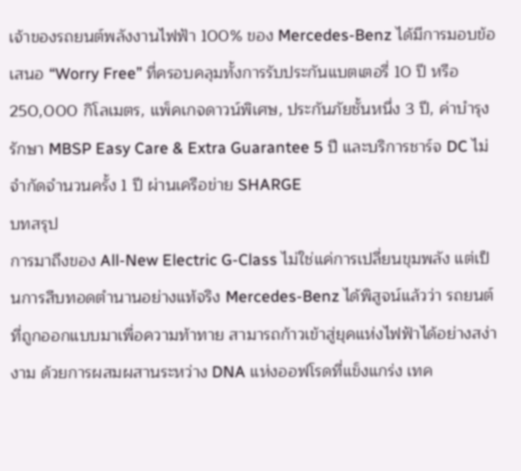เจ้าของรถยนต์พลังงานไฟฟ้า 100% ของ Mercedes-Benz ได้มีการมอบข้อเสนอ “Worry Free” ที่ครอบคลุมทั้งการรับประกันแบตเตอรี่ 10 ปี หรือ 250,000 กิโลเมตร, แพ็คเกจดาวน์พิเศษ, ประกันภัยชั้นหนึ่ง 3 ปี, ค่าบำรุงรักษา MBSP Easy Care & Extra Guarantee 5 ปี และบริการชาร์จ DC ไม่จำกัดจำนวนครั้ง 1 ปี ผ่านเครือข่าย SHARGE
บทสรุป
การมาถึงของ All-New Electric G-Class ไม่ใช่แค่การเปลี่ยนขุมพลัง แต่เป็นการสืบทอดตำนานอย่างแท้จริง Mercedes-Benz ได้พิสูจน์แล้วว่า รถยนต์ที่ถูกออกแบบมาเพื่อความท้าทาย สามารถก้าวเข้าสู่ยุคแห่งไฟฟ้าได้อย่างสง่างาม ด้วยการผสมผสานระหว่าง DNA แห่งออฟโรดที่แข็งแกร่ง เทค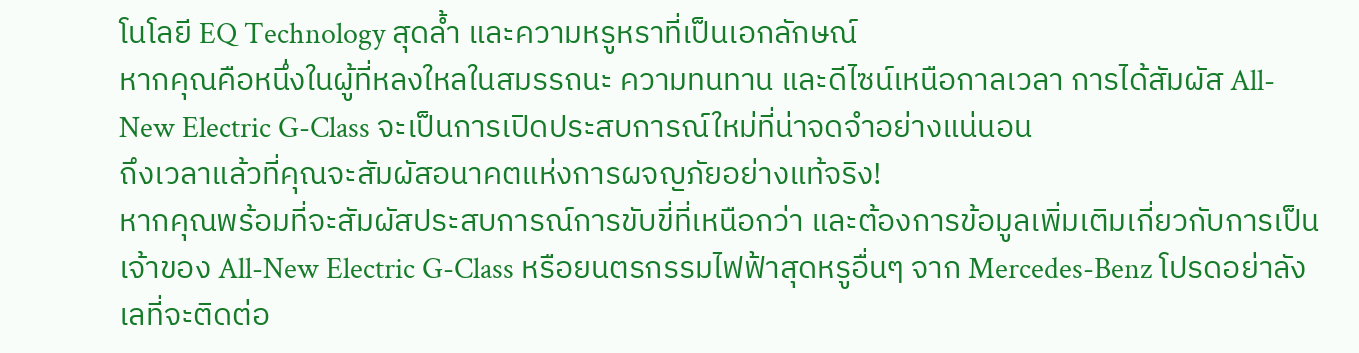โนโลยี EQ Technology สุดล้ำ และความหรูหราที่เป็นเอกลักษณ์
หากคุณคือหนึ่งในผู้ที่หลงใหลในสมรรถนะ ความทนทาน และดีไซน์เหนือกาลเวลา การได้สัมผัส All-New Electric G-Class จะเป็นการเปิดประสบการณ์ใหม่ที่น่าจดจำอย่างแน่นอน
ถึงเวลาแล้วที่คุณจะสัมผัสอนาคตแห่งการผจญภัยอย่างแท้จริง!
หากคุณพร้อมที่จะสัมผัสประสบการณ์การขับขี่ที่เหนือกว่า และต้องการข้อมูลเพิ่มเติมเกี่ยวกับการเป็นเจ้าของ All-New Electric G-Class หรือยนตรกรรมไฟฟ้าสุดหรูอื่นๆ จาก Mercedes-Benz โปรดอย่าลังเลที่จะติดต่อ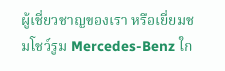ผู้เชี่ยวชาญของเรา หรือเยี่ยมชมโชว์รูม Mercedes-Benz ใก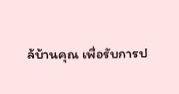ล้บ้านคุณ เพื่อรับการป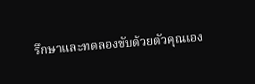รึกษาและทดลองขับด้วยตัวคุณเอง